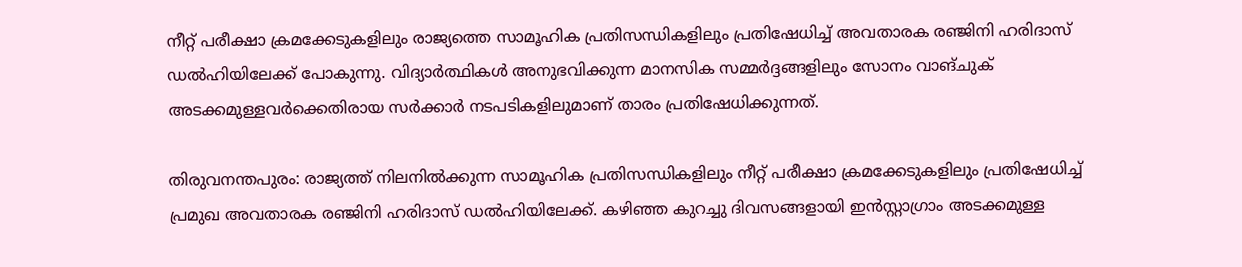നീറ്റ് പരീക്ഷാ ക്രമക്കേടുകളിലും രാജ്യത്തെ സാമൂഹിക പ്രതിസന്ധികളിലും പ്രതിഷേധിച്ച് അവതാരക രഞ്ജിനി ഹരിദാസ് ഡൽഹിയിലേക്ക് പോകുന്നു. വിദ്യാർത്ഥികൾ അനുഭവിക്കുന്ന മാനസിക സമ്മർദ്ദങ്ങളിലും സോനം വാങ്‌ചുക് അടക്കമുള്ളവർക്കെതിരായ സർക്കാർ നടപടികളിലുമാണ് താരം പ്രതിഷേധിക്കുന്നത്.

തിരുവനന്തപുരം: രാജ്യത്ത് നിലനിൽക്കുന്ന സാമൂഹിക പ്രതിസന്ധികളിലും നീറ്റ് പരീക്ഷാ ക്രമക്കേടുകളിലും പ്രതിഷേധിച്ച് പ്രമുഖ അവതാരക രഞ്ജിനി ഹരിദാസ് ഡൽഹിയിലേക്ക്. കഴിഞ്ഞ കുറച്ചു ദിവസങ്ങളായി ഇൻസ്റ്റാഗ്രാം അടക്കമുള്ള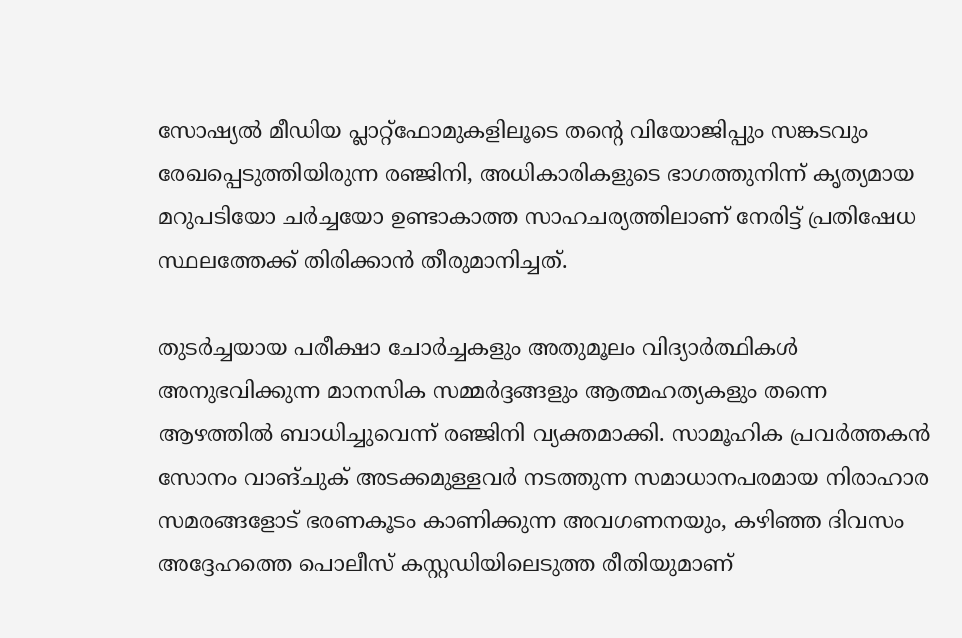സോഷ്യൽ മീഡിയ പ്ലാറ്റ്‌ഫോമുകളിലൂടെ തന്‍റെ വിയോജിപ്പും സങ്കടവും രേഖപ്പെടുത്തിയിരുന്ന രഞ്ജിനി, അധികാരികളുടെ ഭാഗത്തുനിന്ന് കൃത്യമായ മറുപടിയോ ചർച്ചയോ ഉണ്ടാകാത്ത സാഹചര്യത്തിലാണ് നേരിട്ട് പ്രതിഷേധ സ്ഥലത്തേക്ക് തിരിക്കാൻ തീരുമാനിച്ചത്.

തുടർച്ചയായ പരീക്ഷാ ചോർച്ചകളും അതുമൂലം വിദ്യാർത്ഥികൾ അനുഭവിക്കുന്ന മാനസിക സമ്മർദ്ദങ്ങളും ആത്മഹത്യകളും തന്നെ ആഴത്തിൽ ബാധിച്ചുവെന്ന് രഞ്ജിനി വ്യക്തമാക്കി. സാമൂഹിക പ്രവർത്തകൻ സോനം വാങ്‌ചുക് അടക്കമുള്ളവർ നടത്തുന്ന സമാധാനപരമായ നിരാഹാര സമരങ്ങളോട് ഭരണകൂടം കാണിക്കുന്ന അവഗണനയും, കഴിഞ്ഞ ദിവസം അദ്ദേഹത്തെ പൊലീസ് കസ്റ്റഡിയിലെടുത്ത രീതിയുമാണ്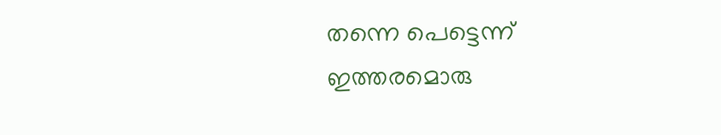തന്നെ പെട്ടെന്ന് ഇത്തരമൊരു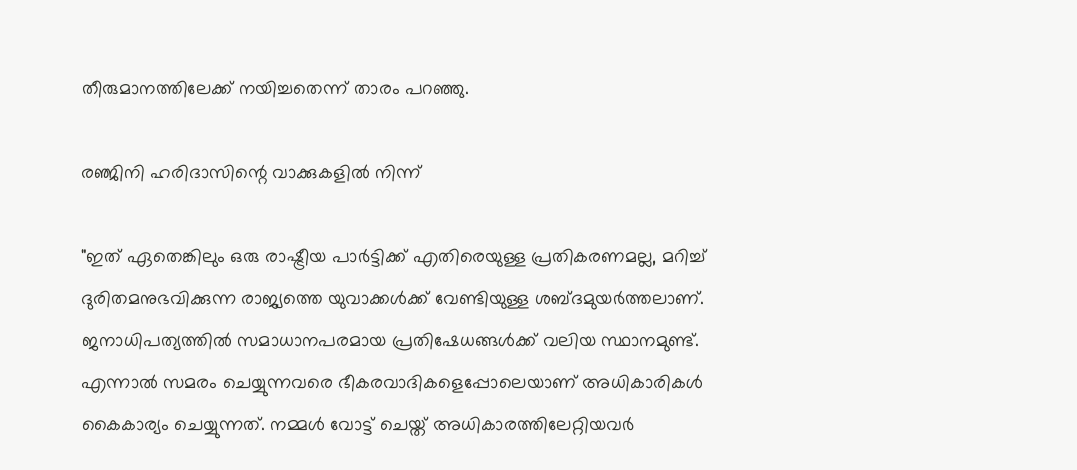തീരുമാനത്തിലേക്ക് നയിച്ചതെന്ന് താരം പറഞ്ഞു.

രഞ്ജിനി ഹരിദാസിന്റെ വാക്കുകളിൽ നിന്ന്

"ഇത് ഏതെങ്കിലും ഒരു രാഷ്ട്രീയ പാർട്ടിക്ക് എതിരെയുള്ള പ്രതികരണമല്ല, മറിച്ച് ദുരിതമനുഭവിക്കുന്ന രാജ്യത്തെ യുവാക്കൾക്ക് വേണ്ടിയുള്ള ശബ്‍ദമുയർത്തലാണ്. ജനാധിപത്യത്തിൽ സമാധാനപരമായ പ്രതിഷേധങ്ങൾക്ക് വലിയ സ്ഥാനമുണ്ട്. എന്നാൽ സമരം ചെയ്യുന്നവരെ ഭീകരവാദികളെപ്പോലെയാണ് അധികാരികൾ കൈകാര്യം ചെയ്യുന്നത്. നമ്മൾ വോട്ട് ചെയ്ത് അധികാരത്തിലേറ്റിയവർ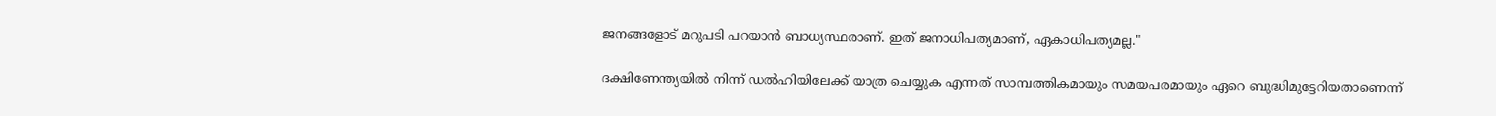ജനങ്ങളോട് മറുപടി പറയാൻ ബാധ്യസ്ഥരാണ്. ഇത് ജനാധിപത്യമാണ്, ഏകാധിപത്യമല്ല."

ദക്ഷിണേന്ത്യയിൽ നിന്ന് ഡൽഹിയിലേക്ക് യാത്ര ചെയ്യുക എന്നത് സാമ്പത്തികമായും സമയപരമായും ഏറെ ബുദ്ധിമുട്ടേറിയതാണെന്ന്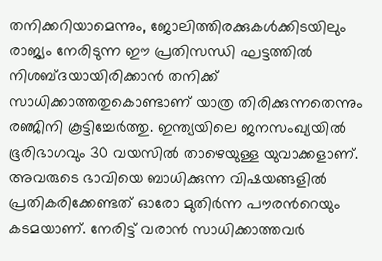തനിക്കറിയാമെന്നും, ജോലിത്തിരക്കുകൾക്കിടയിലും രാജ്യം നേരിടുന്ന ഈ പ്രതിസന്ധി ഘട്ടത്തിൽ നിശബ്‍ദയായിരിക്കാൻ തനിക്ക് സാധിക്കാത്തതുകൊണ്ടാണ് യാത്ര തിരിക്കുന്നതെന്നും രഞ്ജിനി കൂട്ടിച്ചേർത്തു. ഇന്ത്യയിലെ ജനസംഖ്യയിൽ ഭൂരിഭാഗവും 30 വയസിൽ താഴെയുള്ള യുവാക്കളാണ്. അവരുടെ ഭാവിയെ ബാധിക്കുന്ന വിഷയങ്ങളിൽ പ്രതികരിക്കേണ്ടത് ഓരോ മുതിർന്ന പൗരന്‍റെയും കടമയാണ്. നേരിട്ട് വരാൻ സാധിക്കാത്തവർ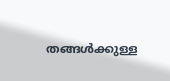തങ്ങൾക്കുള്ള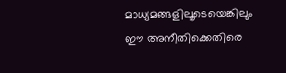മാധ്യമങ്ങളിലൂടെയെങ്കിലും ഈ അനീതിക്കെതിരെ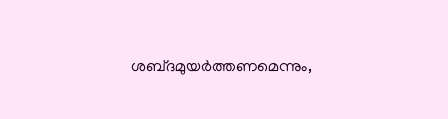ശബ്‍ദമുയർത്തണമെന്നും,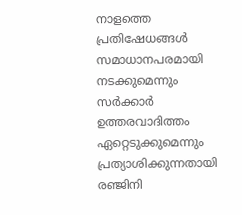നാളത്തെ പ്രതിഷേധങ്ങൾ സമാധാനപരമായി നടക്കുമെന്നും സർക്കാർ ഉത്തരവാദിത്തം ഏറ്റെടുക്കുമെന്നും പ്രത്യാശിക്കുന്നതായി രഞ്ജിനി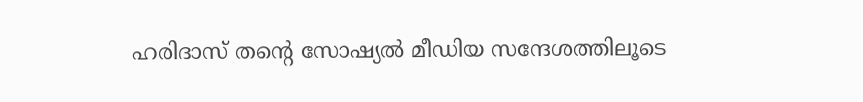ഹരിദാസ് തന്റെ സോഷ്യൽ മീഡിയ സന്ദേശത്തിലൂടെ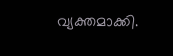വ്യക്തമാക്കി.